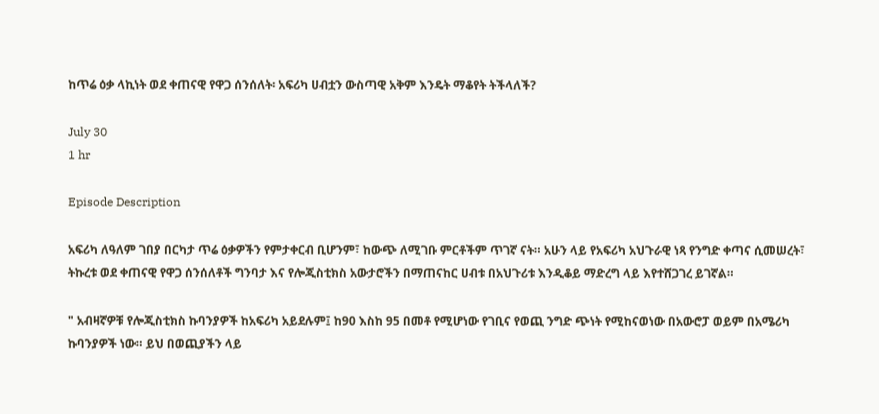ከጥሬ ዕቃ ላኪነት ወደ ቀጠናዊ የዋጋ ሰንሰለት፡ አፍሪካ ሀብቷን ውስጣዊ አቅም እንዴት ማቆየት ትችላለች?

July 30
1 hr

Episode Description

አፍሪካ ለዓለም ገበያ በርካታ ጥሬ ዕቃዎችን የምታቀርብ ቢሆንም፣ ከውጭ ለሚገቡ ምርቶችም ጥገኛ ናት። አሁን ላይ የአፍሪካ አህጉራዊ ነጻ የንግድ ቀጣና ሲመሠረት፣ ትኩረቱ ወደ ቀጠናዊ የዋጋ ሰንሰለቶች ግንባታ እና የሎጂስቲክስ አውታሮችን በማጠናከር ሀብቱ በአህጉሪቱ እንዲቆይ ማድረግ ላይ እየተሸጋገረ ይገኛል።

" አብዛኛዎቹ የሎጂስቲክስ ኩባንያዎች ከአፍሪካ አይደሉም፤ ከ90 እስከ 95 በመቶ የሚሆነው የገቢና የወጪ ንግድ ጭነት የሚከናወነው በአውሮፓ ወይም በአሜሪካ ኩባንያዎች ነው። ይህ በወጪያችን ላይ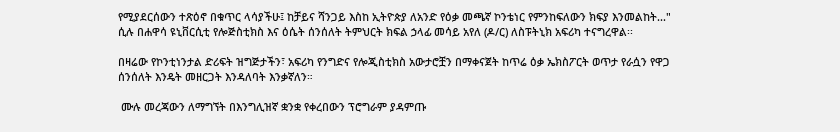የሚያደርሰውን ተጽዕኖ በቁጥር ላሳያችሁ፤ ከቻይና ሻንጋይ እስከ ኢትዮጵያ ለአንድ የዕቃ መጫኛ ኮንቴነር የምንከፍለውን ክፍያ እንመልከት..."  ሲሉ በሐዋሳ ዩኒቨርሲቲ የሎጅስቲክስ እና ዕሴት ሰንሰለት ትምህርት ክፍል ኃላፊ መሳይ አየለ (ዶ/ር) ለስፑትኒክ አፍሪካ ተናግረዋል፡፡

በዛሬው የኮንቲነንታል ድሪፍት ዝግጅታችን፣ አፍሪካ የንግድና የሎጂስቲክስ አውታሮቿን በማቀናጀት ከጥሬ ዕቃ ኤክስፖርት ወጥታ የራሷን የዋጋ ሰንሰለት እንዴት መዘርጋት እንዳለባት እንቃኛለን።

 ሙሉ መረጃውን ለማግኘት በእንግሊዝኛ ቋንቋ የቀረበውን ፕሮግራም ያዳምጡ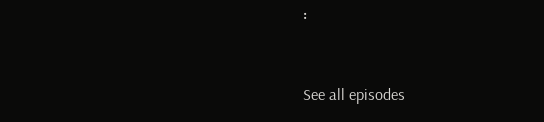፡



See all episodes